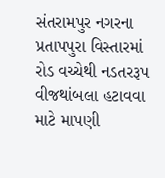સંતરામપુર નગરના પ્રતાપપુરા વિસ્તારમાં રોડ વચ્ચેથી નડતરરૂપ વીજથાંબલા હટાવવા માટે માપણી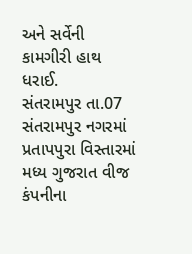અને સર્વેની કામગીરી હાથ ધરાઈ.
સંતરામપુર તા.07
સંતરામપુર નગરમાં પ્રતાપપુરા વિસ્તારમાં મધ્ય ગુજરાત વીજ કંપનીના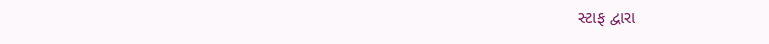સ્ટાફ દ્વારા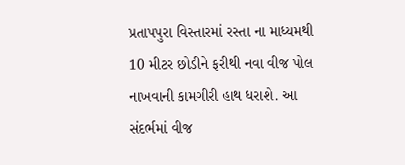પ્રતાપપુરા વિસ્તારમાં રસ્તા ના માધ્યમથી 10 મીટર છોડીને ફરીથી નવા વીજ પોલ નાખવાની કામગીરી હાથ ધરાશે. આ સંદર્ભમાં વીજ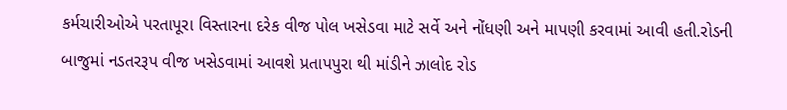કર્મચારીઓએ પરતાપૂરા વિસ્તારના દરેક વીજ પોલ ખસેડવા માટે સર્વે અને નોંધણી અને માપણી કરવામાં આવી હતી.રોડની બાજુમાં નડતરરૂપ વીજ ખસેડવામાં આવશે પ્રતાપપુરા થી માંડીને ઝાલોદ રોડ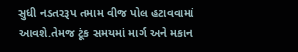સુધી નડતરરૂપ તમામ વીજ પોલ હટાવવામાં આવશે.તેમજ ટૂંક સમયમાં માર્ગ અને મકાન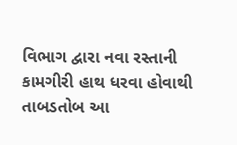વિભાગ દ્વારા નવા રસ્તાની કામગીરી હાથ ધરવા હોવાથી તાબડતોબ આ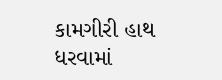કામગીરી હાથ ધરવામાં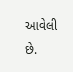આવેલી છે.